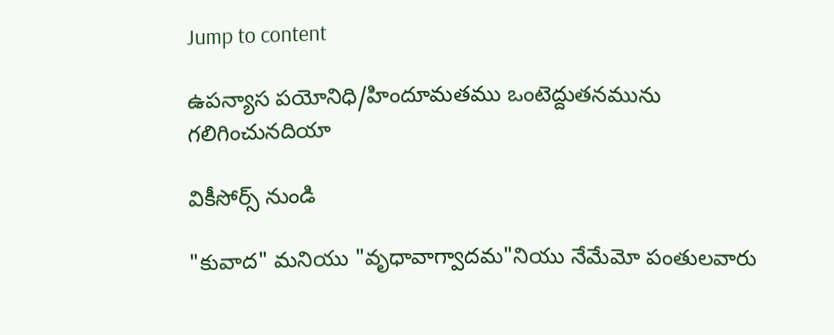Jump to content

ఉపన్యాస పయోనిధి/హిందూమతము ఒంటెద్దుతనమును గలిగించునదియా

వికీసోర్స్ నుండి

"కువాద" మనియు "వృధావాగ్వాదమ"నియు నేమేమో పంతులవారు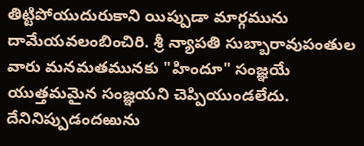తిట్టిపోయుదురుకాని యిప్పుడా మార్గమును దామేయవలంబించిరి. శ్రీ న్యాపతి సుబ్బారావుపంతుల వారు మనమతమునకు "హిందూ" సంజ్ఞయే యుత్తమమైన సంజ్ఞయని చెప్పియుండలేదు. దేనినిప్పుడందఱును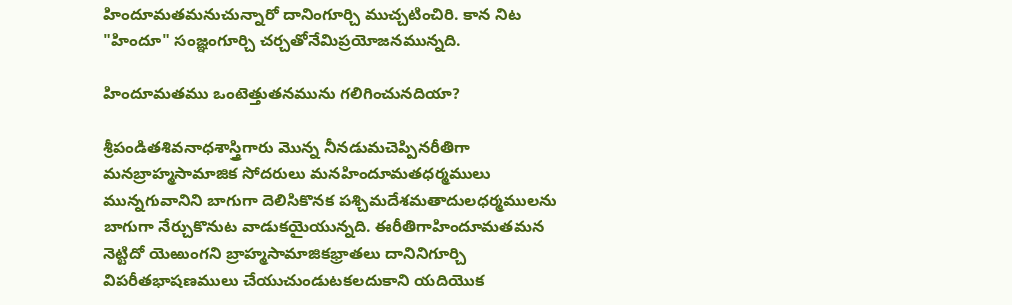హిందూమతమనుచున్నారో దానింగూర్చి ముచ్చటించిరి. కాన నిట "హిందూ" సంజ్ఞంగూర్చి చర్చతోనేమిప్రయోజనమున్నది.

హిందూమతము ఒంటెత్తుతనమును గలిగించునదియా?

శ్రీపండితశివనాధశాస్త్రిగారు మొన్న నీనడుమచెప్పినరీతిగా మనబ్రాహ్మసామాజిక సోదరులు మనహిందూమతధర్మములు మున్నగువానిని బాగుగా దెలిసికొనక పశ్చిమదేశమతాదులధర్మములను బాగుగా నేర్చుకొనుట వాడుకయైయున్నది. ఈరీతిగాహిందూమతమన నెట్టిదో యెఱుంగని బ్రాహ్మసామాజికభ్రాతలు దానినిగూర్చి విపరీతభాషణములు చేయుచుండుటకలదుకాని యదియొక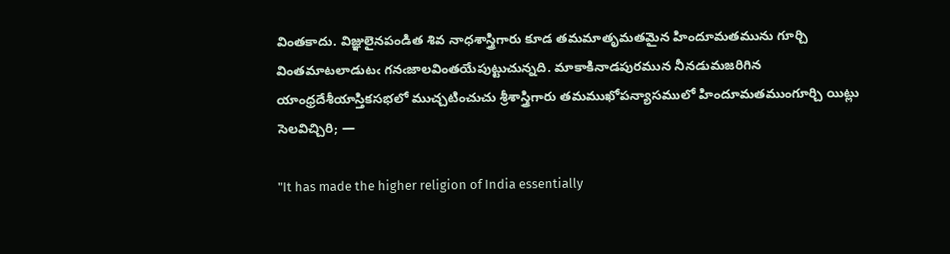వింతకాదు. విజ్ఞులైనపండిత శివ నాధశాస్త్రిగారు కూడ తమమాతృమతమైన హిందూమతమును గూర్చి వింతమాటలాడుటఁ గనఁజాలవింతయేపుట్టుచున్నది. మాకాకినాడపురమున నీనడుమజరిగిన యాంధ్రదేశీయాస్తికసభలో ముచ్చటించుచు శ్రీశాస్త్రిగారు తమముఖోపన్యాసములో హిందూమతముంగూర్చి యిట్లు సెలవిచ్చిరి; —

"It has made the higher religion of India essentially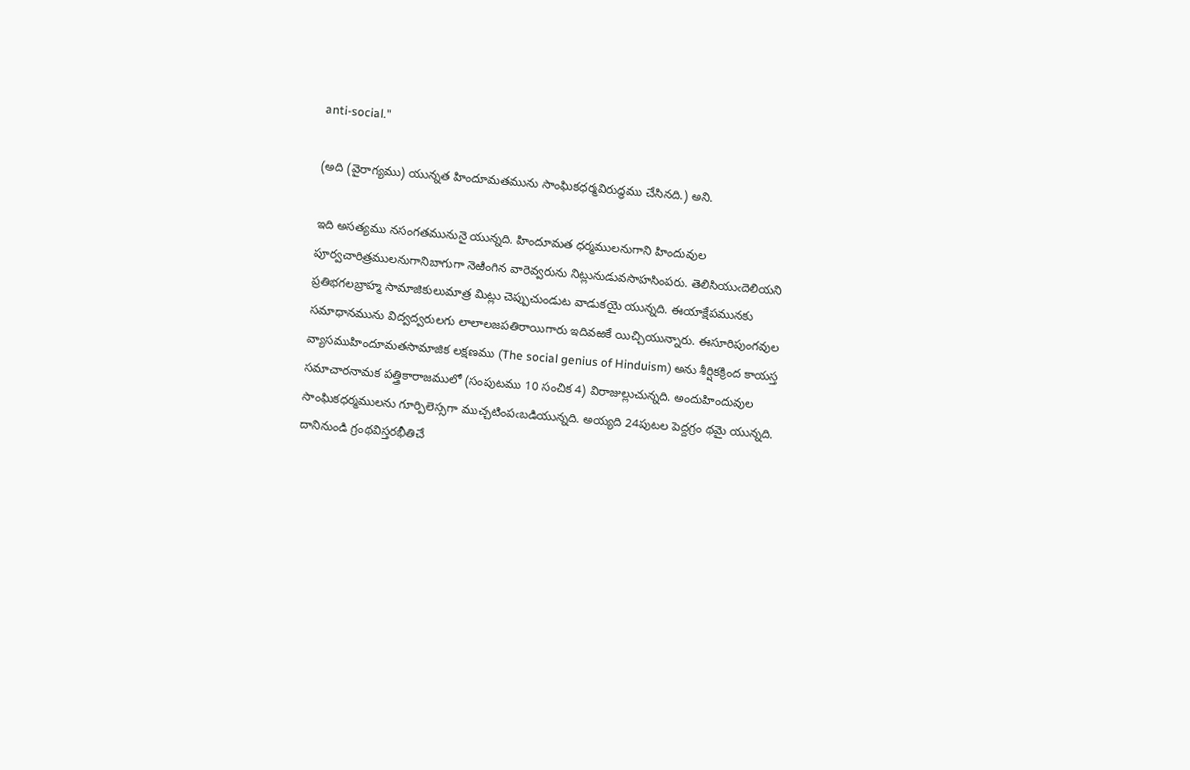anti-social."

(అది (వైరాగ్యము) యున్నత హిందూమతమును సాంఘికధర్మవిరుద్ధము చేసినది.) అని.

ఇది అసత్యము నసంగతమునునై యున్నది. హిందూమత ధర్మములనుగాని హిందువుల పూర్వచారిత్రములనుగానిబాగుగా నెఱింగిన వారెవ్వరును నిట్లునుడువసాహసింపరు. తెలిసియుఁదెలియని ప్రతిభగలబ్రాహ్మ సామాజికులుమాత్ర మిట్లు చెప్పుచుండుట వాడుకయై యున్నది. ఈయాక్షేపమునకు సమాధానమును విద్వద్వరులగు లాలాలజపతిరాయిగారు ఇదివఱకే యిచ్చియున్నారు. ఈసూరిపుంగవుల వ్యాసముహిందూమతసామాజిక లక్షణము (The social genius of Hinduism) అను శీర్షికక్రింద కాయస్త సమాచారనామక పత్త్రికారాజములో (సంపుటము 10 సంచిక 4) విరాజుల్లుచున్నది. అందుహిందువుల సాంఘికధర్మములను గూర్పిలెస్సగా ముచ్చటింపఁబడియున్నది. అయ్యది 24పుటల పెద్దగ్రం థమై యున్నది. దానినుండి గ్రంథవిస్తరభీతిచే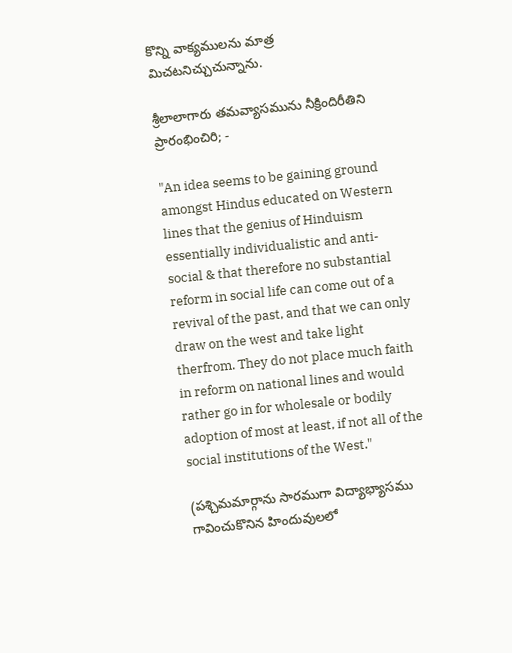కొన్ని వాక్యములను మాత్ర మిచటనిచ్చుచున్నాను.

శ్రీలాలాగారు తమవ్యాసమును నీక్రిందిరీతిని ప్రారంభించిరి; -

"An idea seems to be gaining ground amongst Hindus educated on Western lines that the genius of Hinduism essentially individualistic and anti-social & that therefore no substantial reform in social life can come out of a revival of the past, and that we can only draw on the west and take light therfrom. They do not place much faith in reform on national lines and would rather go in for wholesale or bodily adoption of most at least, if not all of the social institutions of the West."

(పశ్చిమమార్గాను సారముగా విద్యాభ్యాసము గావించుకొనిన హిందువులలో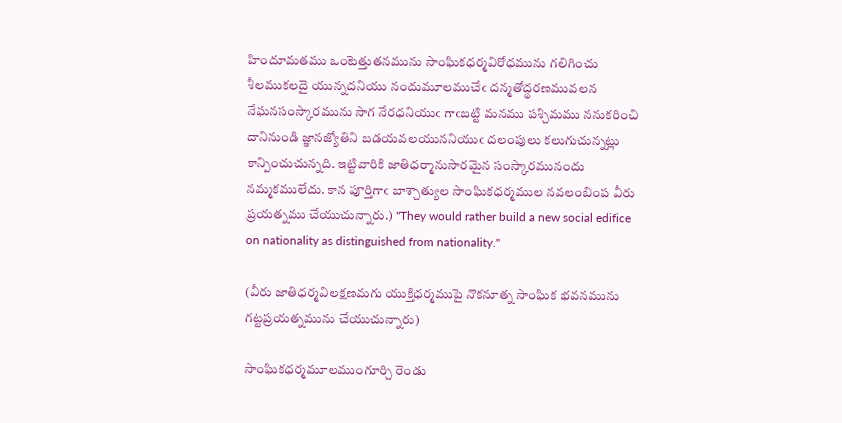హిందూమతము ఒంటెత్తుతనమును సాంఘికధర్మవిరోధమును గలిగించు శీలముకలదై యున్నదనియు నందుమూలముచేఁ దన్మతోద్థరణమువలన నేఘనసంస్కారమును సాగ నేరధనియుఁ గాఁబట్టి మనము పశ్చిమము ననుకరించి దానినుండి జ్ఞానజ్యోతిని బడయవలయుననియుఁ దలంపులు కలుగుచున్నట్లు కాన్పించుచున్నది. ఇట్టివారికి జాతిధర్మానుసారమైన సంస్కారమునందు నమ్మకములేదు. కాన పూర్తిగాఁ బాశ్చాత్యుల సాంఘికధర్మముల నవలంబింప వీరు ప్రయత్నము చేయుచున్నారు.) "They would rather build a new social edifice on nationality as distinguished from nationality."

(వీరు జాతిధర్మవిలక్షణమగు యుక్తిధర్మముపై నొకనూత్న సాంఘిక భవనమును గట్టప్రయత్నమును చేయుచున్నారు)

సాంఘికధర్మమూలముంగూర్చి రెండు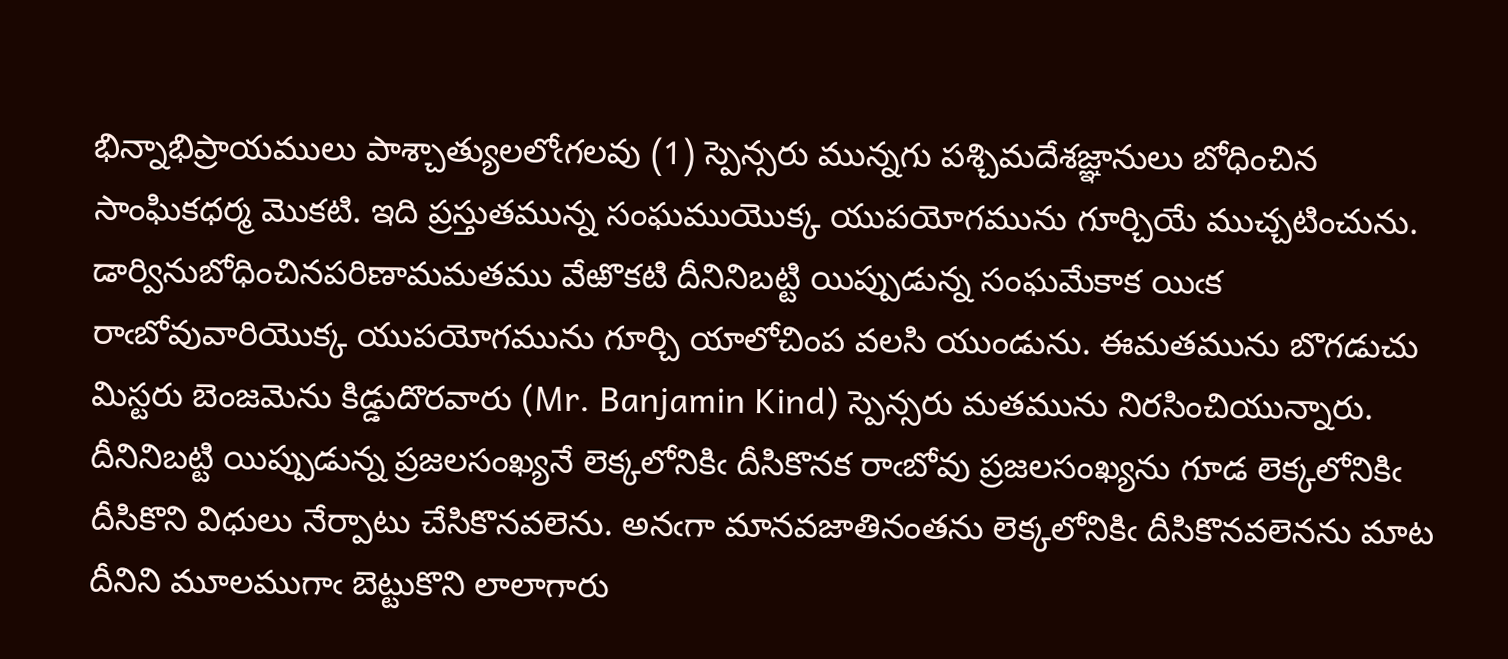భిన్నాభిప్రాయములు పాశ్చాత్యులలోఁగలవు (1) స్పెన్సరు మున్నగు పశ్చిమదేశజ్ఞానులు బోధించిన సాంఘికధర్మ మొకటి. ఇది ప్రస్తుతమున్న సంఘముయొక్క యుపయోగమును గూర్చియే ముచ్చటించును. డార్వినుబోధించినపరిణామమతము వేఱొకటి దీనినిబట్టి యిప్పుడున్న సంఘమేకాక యిఁక రాఁబోవువారియొక్క యుపయోగమును గూర్చి యాలోచింప వలసి యుండును. ఈమతమును బొగడుచు మిస్టరు బెంజమెను కిడ్డుదొరవారు (Mr. Banjamin Kind) స్పెన్సరు మతమును నిరసించియున్నారు. దీనినిబట్టి యిప్పుడున్న ప్రజలసంఖ్యనే లెక్కలోనికిఁ దీసికొనక రాఁబోవు ప్రజలసంఖ్యను గూడ లెక్కలోనికిఁ దీసికొని విధులు నేర్పాటు చేసికొనవలెను. అనఁగా మానవజాతినంతను లెక్కలోనికిఁ దీసికొనవలెనను మాట దీనిని మూలముగాఁ బెట్టుకొని లాలాగారు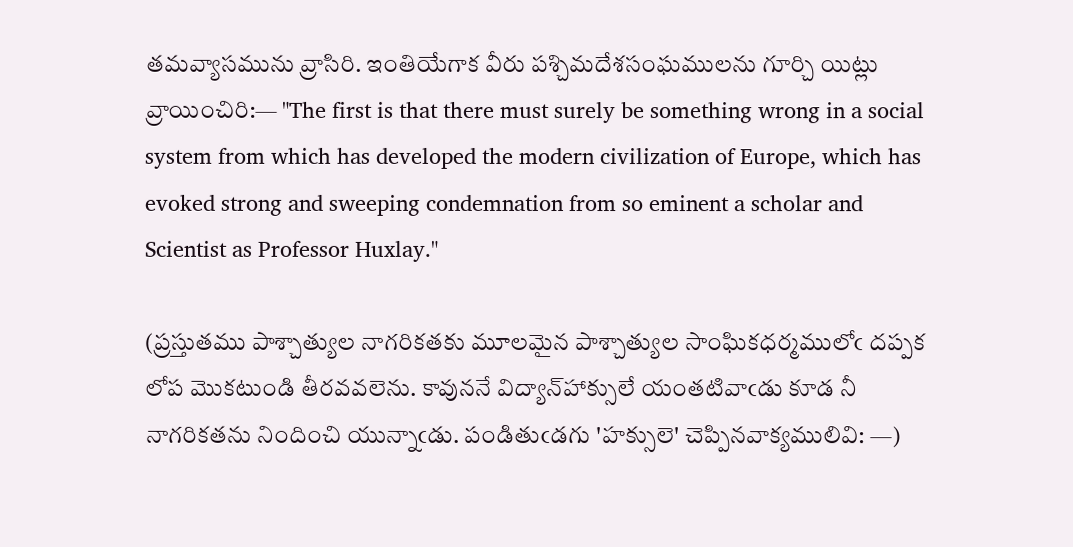తమవ్యాసమును వ్రాసిరి. ఇంతియేగాక వీరు పశ్చిమదేశసంఘములను గూర్చి యిట్లు వ్రాయించిరి:— "The first is that there must surely be something wrong in a social system from which has developed the modern civilization of Europe, which has evoked strong and sweeping condemnation from so eminent a scholar and Scientist as Professor Huxlay."

(ప్రస్తుతము పాశ్చాత్యుల నాగరికతకు మూలమైన పాశ్చాత్యుల సాంఘికధర్మములోఁ దప్పక లోప మొకటుండి తీరవవలెను. కావుననే విద్యాన్‌హాక్సులే యంతటివాఁడు కూడ నీ నాగరికతను నిందించి యున్నాఁడు. పండితుఁడగు 'హక్సులె' చెప్పినవాక్యములివి: —)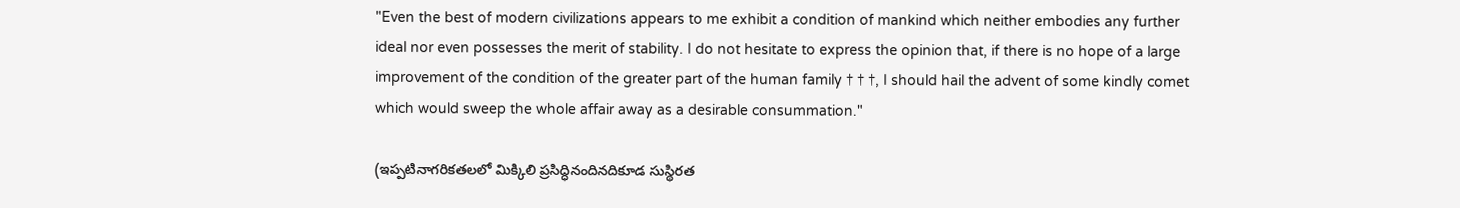"Even the best of modern civilizations appears to me exhibit a condition of mankind which neither embodies any further ideal nor even possesses the merit of stability. I do not hesitate to express the opinion that, if there is no hope of a large improvement of the condition of the greater part of the human family † † †, I should hail the advent of some kindly comet which would sweep the whole affair away as a desirable consummation."

(ఇప్పటినాగరికతలలో మిక్కిలి ప్రసిద్ధినందినదికూడ సుస్థిరత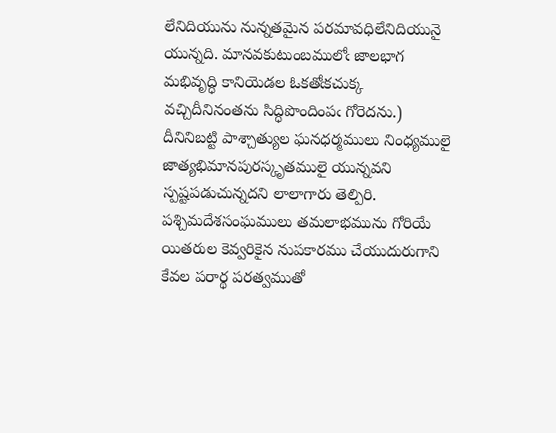లేనిదియును నున్నతమైన పరమావధిలేనిదియునై యున్నది. మానవకుటుంబములోఁ జాలభాగ మభివృద్ధి కానియెడల ఓకతోఁకచుక్క వచ్చిదీనినంతను సిద్ధిపొందింపఁ గోరెదను.) దీనినిబట్టి పాశ్చాత్యుల ఘనధర్మములు నింధ్యములై జాత్యభిమానపురస్కృతములై యున్నవని స్పష్టపడుచున్నదని లాలాగారు తెల్పిరి. పశ్చిమదేశసంఘములు తమలాభమును గోరియే యితరుల కెవ్వరికైన నుపకారము చేయుదురుగాని కేవల పరార్థ పరత్వముతో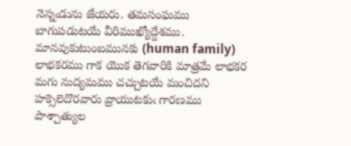నెన్నఁడును జేయరు. తమసంఘము బాగుపడుటయే వీరిముఖ్యోద్దేశము. మానవుకుటుంబమునకు (human family) లాభకరము గాక యొక తెగవారికి మాత్రమే లాభకర మగు నుద్యమము చచ్చుటయే మంచిదని హక్సెలెదొరవారు వ్రాయుటకుఁ గారణము పాశ్చాత్యుల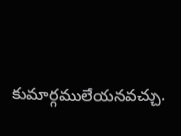కుమార్గములేయనవచ్చు.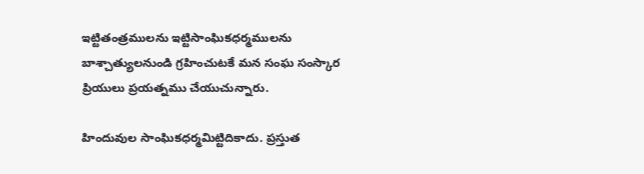ఇట్టితంత్రములను ఇట్టిసాంఘికధర్మములను బాశ్చాత్యులనుండి గ్రహించుటకే మన సంఘ సంస్కార ప్రియులు ప్రయత్నము చేయుచున్నారు.

హిందువుల సాంఘికధర్మమిట్టిదికాదు. ప్రస్తుత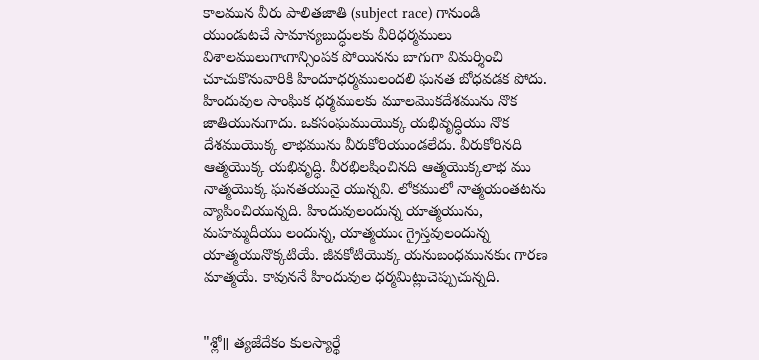కాలమున వీరు పాలితజాతి (subject race) గానుండి యుండుటచే సామాన్యబుద్ధులకు వీరిధర్మములు విశాలములుగాఁగాన్సింపక పోయినను బాగుగా విమర్శించి చూచుకొనువారికి హిందూధర్మములందలి ఘనత బోధవడక పోదు. హిందువుల సాంఘిక ధర్మములకు మూలమొకదేశమును నొక జాతియునుగాదు. ఒకసంఘముయొక్క యభివృద్ధియు నొక దేశముయొక్క లాభమును వీరుకోరియుండలేదు. వీరుకోరినది ఆత్మయొక్క యభివృద్ధి. వీరభిలషించినది ఆత్మయొక్కలాభ ము నాత్మయొక్క ఘనతయునై యున్నవి. లోకములో నాత్మయంతటను వ్యాపించియున్నది. హిందువులందున్న యాత్మయును, మహమ్మదీయు లందున్న, యాత్మయుఁ గ్రైస్తవులందున్న యాత్మయునొక్కటియే. జీవకోటియొక్క యనుబంధమునకుఁ గారణ మాత్మయే. కావుననే హిందువుల ధర్మమిట్లుచెప్పుచున్నది.


"శ్లో॥ త్యజేదేకం కులస్యార్థే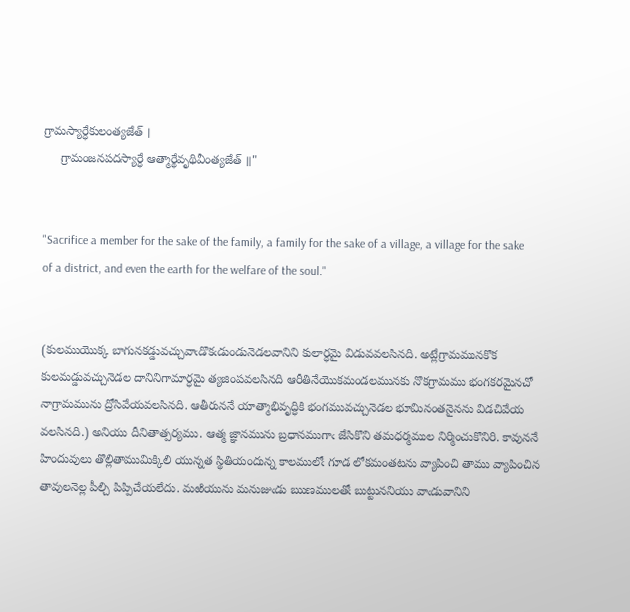గ్రామస్యార్ధేకులంత్యజేత్ ।
     గ్రామంజనపదస్యార్ధే ఆత్మార్థేవృథివీంత్యజేత్ ॥"


"Sacrifice a member for the sake of the family, a family for the sake of a village, a village for the sake of a district, and even the earth for the welfare of the soul."


(కులముయొక్క బాగునకడ్డువచ్చువాఁడొకఁడుండునెడలవానిని కులార్ధమై విడువవలసినది. అట్లేగ్రామమునకొక కులమడ్డువచ్చునెడల దానినిగామార్ధమై త్యజింపవలసినది ఆరీతినేయొకమండలమునకు నొకగ్రామము భంగకరమైనచో నాగ్రామమును ద్రోసివేయవలసినది. ఆతీరుననే యాత్మాభివృద్ధికి భంగమువచ్చునెడల భూమినంతనైనను విడచివేయ వలసినది.) అనియు దీనితాత్పర్యము. ఆత్మ జ్ఞానమును బ్రధానముగాఁ జేసికొని తమధర్మముల నిర్మించుకొనిరి. కావుననే హిందువులు తొల్లితాముమిక్కిలి యున్నత స్థితియందున్న కాలములోఁ గూడ లోకమంతటను వ్యాపించి తాము వ్యాపించిన తావులనెల్ల పీల్చి పిప్పిచేయలేదు. మఱియును మనుజుఁడు ఋణములతోఁ బుట్టుననియు వాఁడువానిని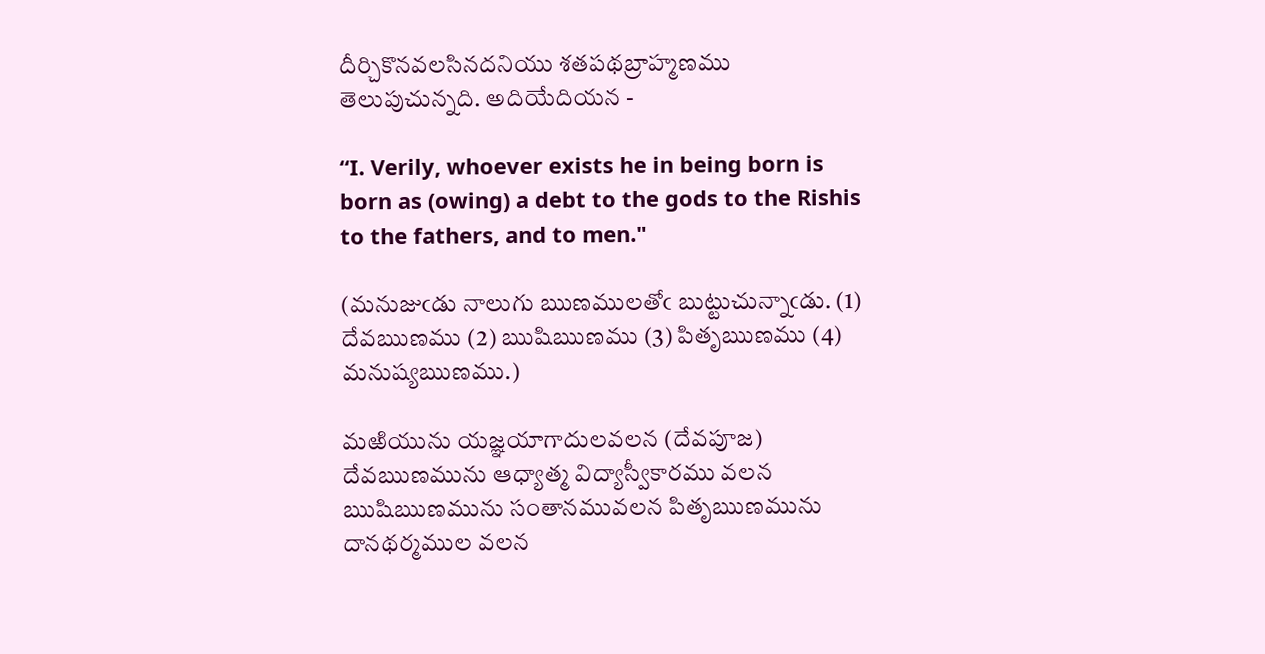దీర్చికొనవలసినదనియు శతపథబ్రాహ్మణము తెలుపుచున్నది. అదియేదియన -

“I. Verily, whoever exists he in being born is born as (owing) a debt to the gods to the Rishis to the fathers, and to men."

(మనుజుఁడు నాలుగు ఋణములతోఁ బుట్టుచున్నాఁడు. (1) దేవఋణము (2) ఋషిఋణము (3) పితృఋణము (4) మనుష్యఋణము.)

మఱియును యజ్ఞయాగాదులవలన (దేవపూజ) దేవఋణమును ఆధ్యాత్మ విద్యాస్వీకారము వలన ఋషిఋణమును సంతానమువలన పితృఋణమును దానథర్మముల వలన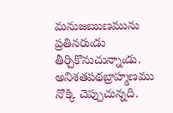మనుజఋణమును ప్రతినరుఁడు తీర్చికొనుచున్నాఁడు. అనిశతపథబ్రాహ్మణము నొక్కి చెప్పుచున్నది.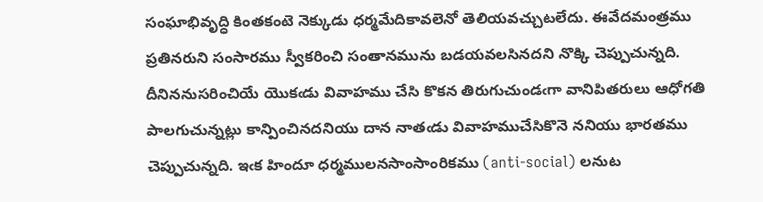సంఘాభివృద్ధి కింతకంటె నెక్కుడు ధర్మమేదికావలెనో తెలియవచ్చుటలేదు. ఈవేదమంత్రము ప్రతినరుని సంసారము స్వీకరించి సంతానమును బడయవలసినదని నొక్కి చెప్పుచున్నది. దీనిననుసరించియే యొకఁడు వివాహము చేసి కొకన తిరుగుచుండఁగా వానిపితరులు ఆధోగతి పాలగుచున్నట్లు కాన్పించినదనియు దాన నాతఁడు వివాహముచేసికొనె ననియు భారతము చెప్పుచున్నది. ఇఁక హిందూ ధర్మములనసాంసాంరికము (anti-social) లనుట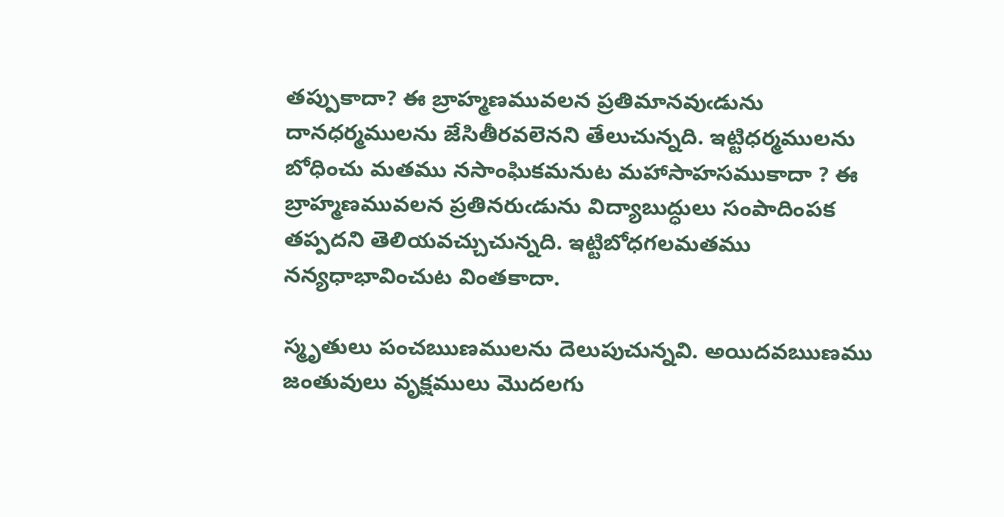తప్పుకాదా? ఈ బ్రాహ్మణమువలన ప్రతిమానవుఁడును దానధర్మములను జేసితీరవలెనని తేలుచున్నది. ఇట్టిధర్మములను బోధించు మతము నసాంఘికమనుట మహాసాహసముకాదా ? ఈ బ్రాహ్మణమువలన ప్రతినరుఁడును విద్యాబుద్ధులు సంపాదింపక తప్పదని తెలియవచ్చుచున్నది. ఇట్టిబోధగలమతము నన్యధాభావించుట వింతకాదా.

స్మృతులు పంచఋణములను దెలుపుచున్నవి. అయిదవఋణము జంతువులు వృక్షములు మొదలగు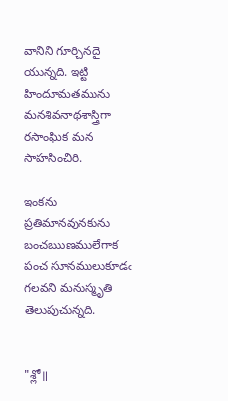వానిని గూర్చినదై యున్నది. ఇట్టి హిందూమతమును మనశివనాథశాస్త్రిగా రసాంఘిక మన సాహసించిరి.

ఇంకను ప్రతిమానవునకును బంచఋణములేగాక పంచ సూనములుకూడఁ గలవని మనుస్మృతి తెలుపుచున్నది.


"శ్లో॥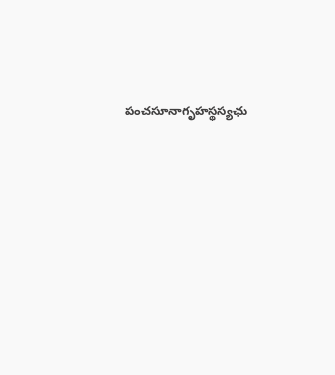పంచసూనాగృహస్థస్యఛు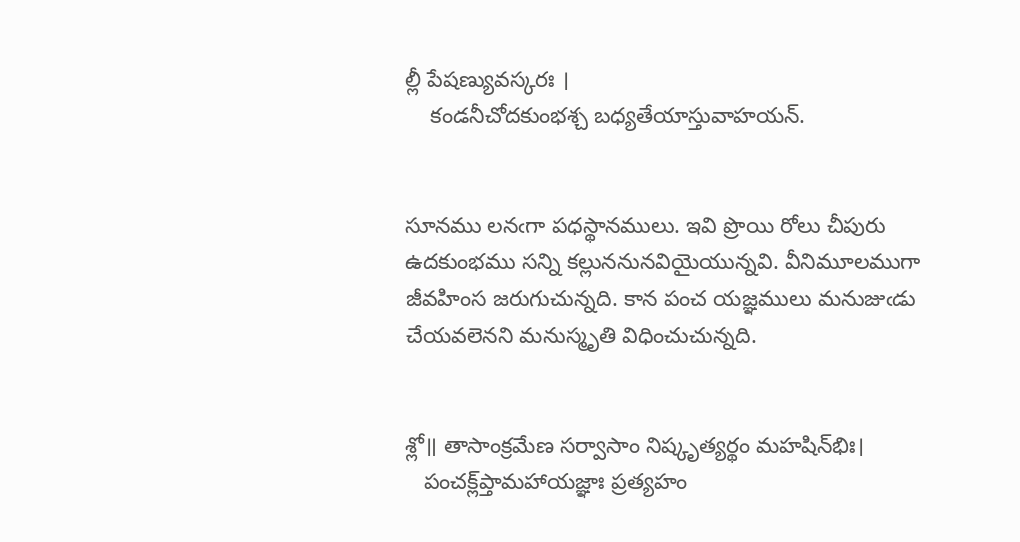ల్లీ పేషణ్యువస్కరః ।
    కండనీచోదకుంభశ్చ బధ్యతేయాస్తువాహయన్.


సూనము లనఁగా పధస్థానములు. ఇవి ప్రొయి రోలు చీపురు ఉదకుంభము సన్ని కల్లుననునవియైయున్నవి. వీనిమూలముగా జీవహింస జరుగుచున్నది. కాన పంచ యజ్ఞములు మనుజుఁడు చేయవలెనని మనుస్మృతి విధించుచున్నది.


శ్లో॥ తాసాంక్రమేణ సర్వాసాం నిష్కృత్యర్థం మహషిన్‌భిః।
   పంచక్ల్‌ప్తామహాయజ్ఞాః ప్రత్యహం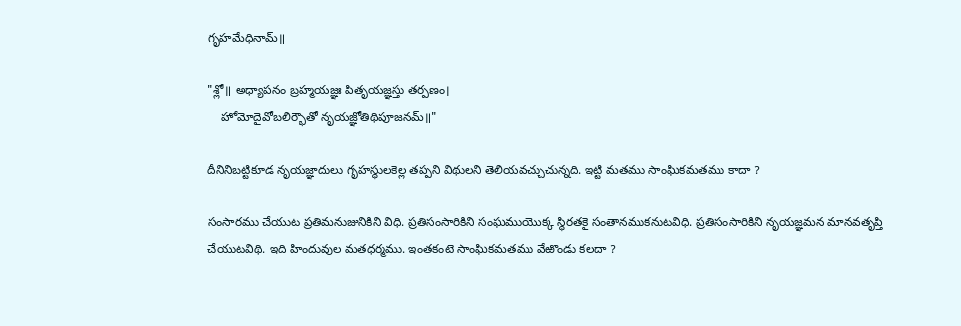గృహమేధినామ్॥

"శ్లో॥ అధ్యాపనం బ్రహ్మయజ్ఞః పితృయజ్ఞస్తు తర్పణం।
    హోమోదైవోబలిర్భౌతో నృయజ్ఞోతిథిపూజనమ్॥"

దీనినిబట్టికూడ నృయజ్ఞాదులు గృహస్థులకెల్ల తప్పని విథులని తెలియవచ్చుచున్నది. ఇట్టి మతము సాంఘికమతము కాదా ?

సంసారము చేయుట ప్రతిమనుజునికిని విధి. ప్రతిసంసారికిని సంఘముయొక్క స్థిరతకై సంతానముకనుటవిధి. ప్రతిసంసారికిని నృయజ్ఞమన మానవతృప్తి చేయుటవిథి. ఇది హిందువుల మతధర్మము. ఇంతకంటె సాంఘికమతము వేఱొండు కలదా ?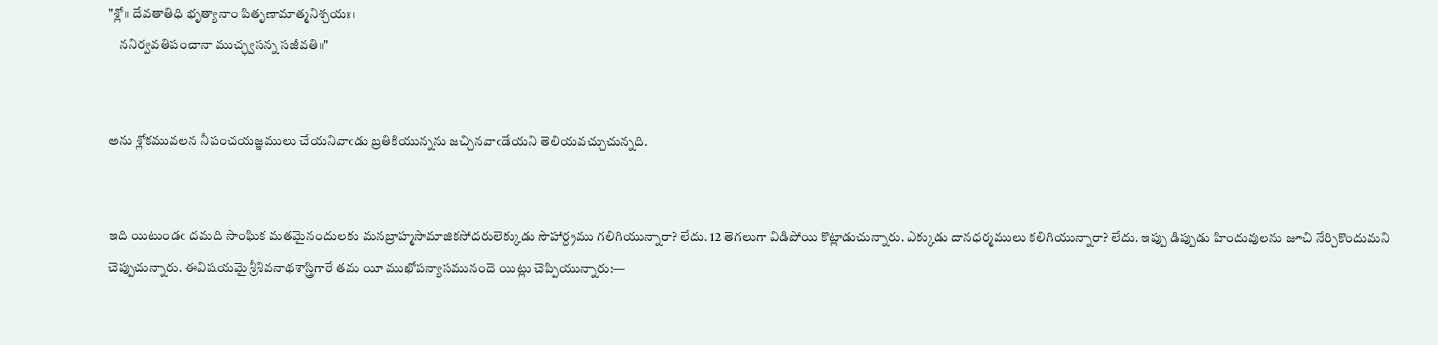"శ్లో॥ దేవతాతిధి భృత్యానాం పితృణామాత్మనిశ్చయః।
    ననిర్వవతిపంచానా ముచ్ఛ్వసన్న సజీవతి॥"


అను శ్లోకమువలన నీపంచయజ్ఞములు చేయనివాఁడు బ్రతికియున్నను జచ్చినవాఁడేయని తెలియవచ్చుచున్నది.


ఇది యిటుండఁ దమది సాంఘిక మతమైనందులకు మనబ్రాహ్మసామాజికసోదరులెక్కుడు సౌహార్ద్రము గలిగియున్నారా? లేదు. 12 తెగలుగా విడిపోయి కొట్లాడుచున్నారు. ఎక్కుడు దానధర్మములు కలిగియున్నారా? లేదు. ఇప్పు డిప్పుడు హిందువులను జూచి నేర్చికొందుమని చెప్పుచున్నారు. ఈవిషయమై శ్రీశివనాథశాస్త్రిగారే తమ యీ ముఖోపన్యాసమునందె యిట్లు చెప్పియున్నారు:—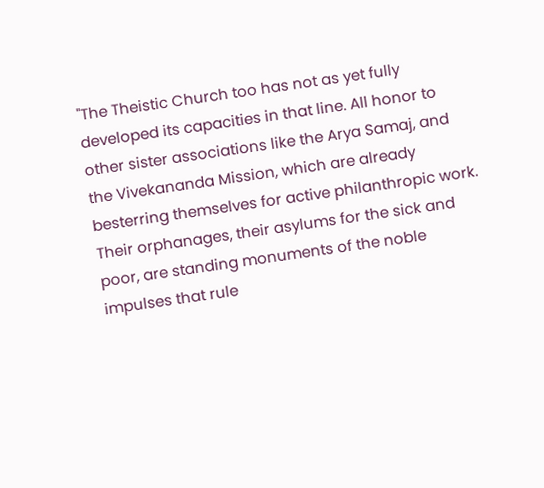"The Theistic Church too has not as yet fully developed its capacities in that line. All honor to other sister associations like the Arya Samaj, and the Vivekananda Mission, which are already besterring themselves for active philanthropic work. Their orphanages, their asylums for the sick and poor, are standing monuments of the noble impulses that rule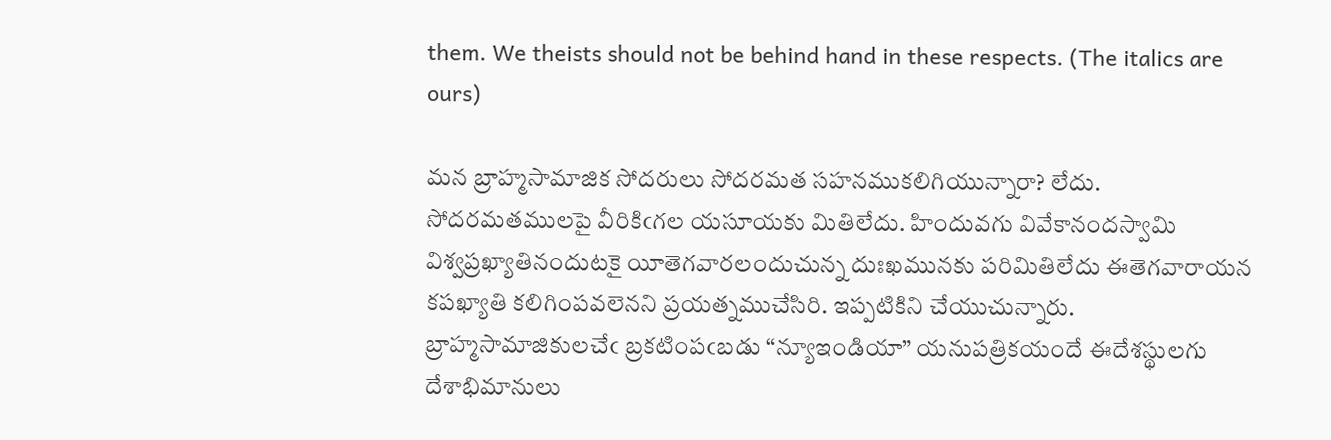them. We theists should not be behind hand in these respects. (The italics are ours)

మన బ్రాహ్మసామాజిక సోదరులు సోదరమత సహనముకలిగియున్నారా? లేదు. సోదరమతములపై వీరికిఁగల యసూయకు మితిలేదు. హిందువగు వివేకానందస్వామి విశ్వప్రఖ్యాతినందుటకై యీతెగవారలందుచున్న దుఃఖమునకు పరిమితిలేదు ఈతెగవారాయన కపఖ్యాతి కలిగింపవలెనని ప్రయత్నముచేసిరి. ఇప్పటికిని చేయుచున్నారు. బ్రాహ్మసామాజికులచేఁ బ్రకటింపఁబడు “న్యూఇండియా” యనుపత్రికయందే ఈదేశస్థులగు దేశాభిమానులు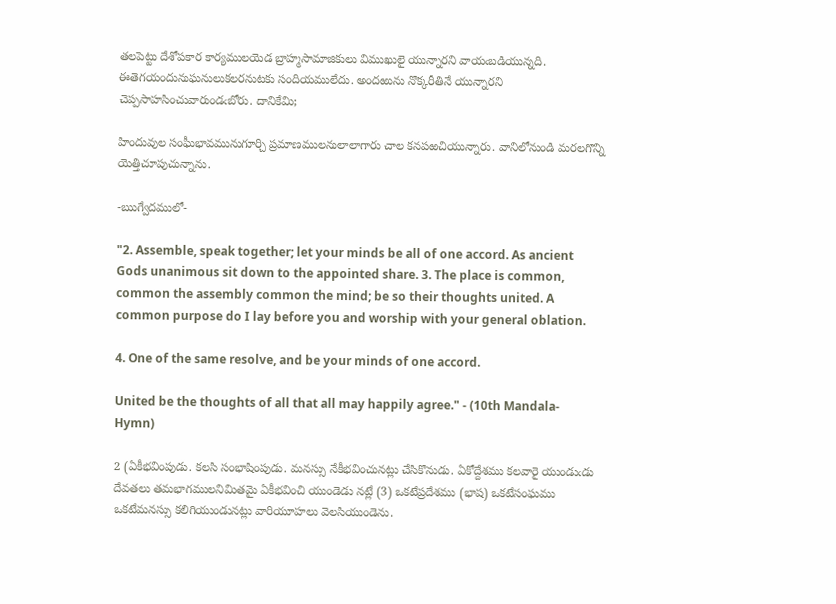తలపెట్టు దేశోపకార కార్యములయెడ బ్రాహ్మసామాజికులు విముఖులై యున్నారని వాయఁబడియున్నది. ఈతెగయందునుఘనులుకలరనుటకు సందియములేదు. అందఱును నొక్కరీతినే యున్నారని చెప్పసాహసించువారుండఁబోరు. దానికేమి;

హిందువుల సంఘీభావమునుగూర్చి ప్రమాణములనులాలాగారు చాల కనపఱచియున్నారు. వానిలోనుండి మరలగొన్ని యెత్తిచూపుచున్నాను.

-ఋగ్వేదములో-

"2. Assemble, speak together; let your minds be all of one accord. As ancient Gods unanimous sit down to the appointed share. 3. The place is common, common the assembly common the mind; be so their thoughts united. A common purpose do I lay before you and worship with your general oblation.

4. One of the same resolve, and be your minds of one accord.

United be the thoughts of all that all may happily agree." - (10th Mandala-Hymn)

2 (ఏకీభవింపుడు. కలసి సంభాషింపుడు. మనస్సు నేకీభవించునట్లు చేసికొనుడు. ఏకోద్దేశము కలవారై యుండుఁడు దేవతలు తమభాగములనిమితమై ఏకీభవించి యుండెడు నట్లే (3) ఒకటేప్రదేశము (భాష) ఒకటేసంఘము ఒకటేమనస్సు కలిగియుండునట్లు వారియూహలు వెలసియుండెను.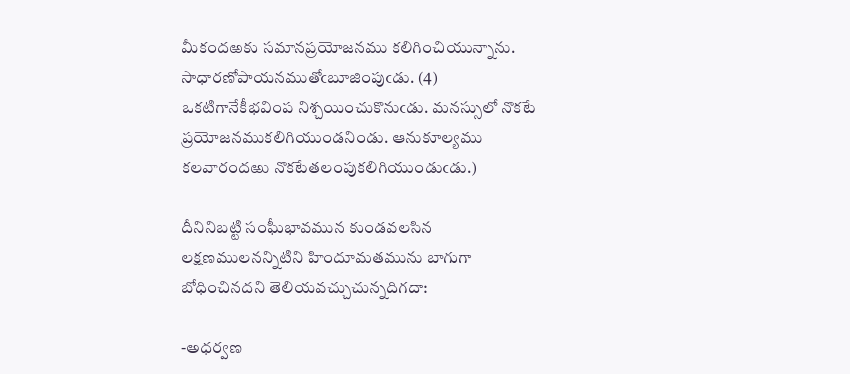మీకందఱకు సమానప్రయోజనము కలిగించియున్నాను. సాధారణోపాయనముతోఁబూజింపుఁడు. (4) ఒకటిగానేకీభవింప నిశ్చయించుకొనుఁడు. మనస్సులో నొకటే ప్రయోజనముకలిగియుండనిండు. ఆనుకూల్యము కలవారందఱు నొకటేతలంపుకలిగియుండుఁడు.)

దీనినిబట్టి సంఘీభావమున కుండవలసిన లక్షణములనన్నిటిని హిందూమతమును బాగుగా బోధించినదని తెలియవచ్చుచున్నదిగదా:

-అధర్వణ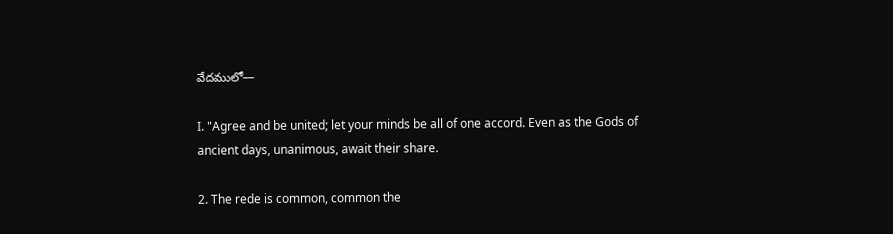వేదములో—

I. "Agree and be united; let your minds be all of one accord. Even as the Gods of ancient days, unanimous, await their share.

2. The rede is common, common the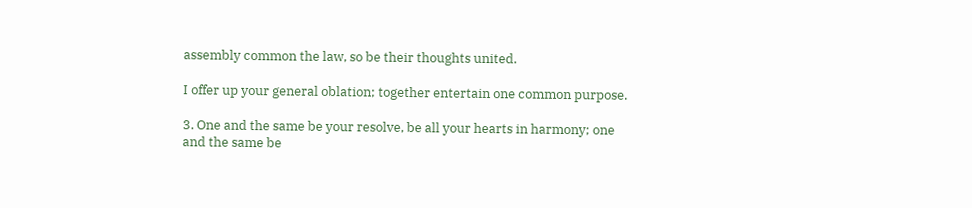assembly common the law, so be their thoughts united.

I offer up your general oblation; together entertain one common purpose.

3. One and the same be your resolve, be all your hearts in harmony; one and the same be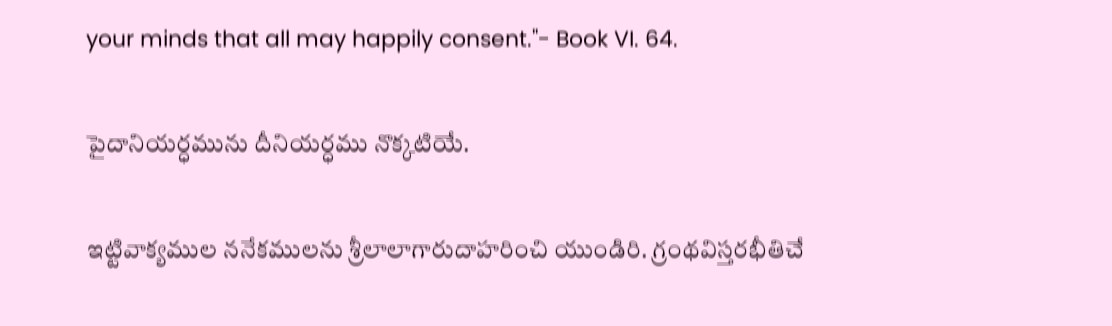your minds that all may happily consent."- Book VI. 64.

పైదానియర్ధమును దీనియర్ధము నొక్కటియే.

ఇట్టివాక్యముల ననేకములను శ్రీలాలాగారుదాహరించి యుండిరి. గ్రంథవిస్తరభీతిచే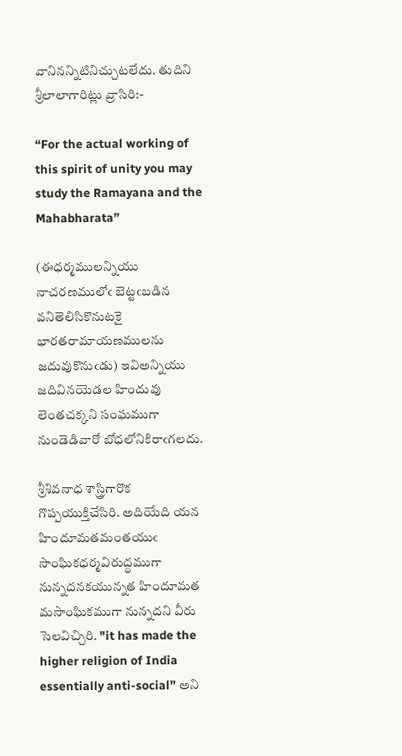వానినన్నిటినిచ్చుటలేదు. తుదిని శ్రీలాలాగారిట్లు వ్రాసిరి:-

“For the actual working of this spirit of unity you may study the Ramayana and the Mahabharata”

(ఈధర్మములన్నియు నాచరణములోఁ బెట్టఁబడిన వనితెలిసికొనుటకై భారతరామాయణములను జదువుకొనుఁడు) ఇవిఅన్నియు జదివినయెడల హిందువు లెంతచక్కని సంఘముగా నుండెడివారో బోధలోనికిరాఁగలదు.

శ్రీశివనాధ శాస్త్రిగారొక గొప్పయుక్తిచేసిరి. అదియేది యన హిందూమతమంతయుఁ సాంఘికధర్మవిరుద్ధముగా నున్నదనకయున్నత హిందూమత మసాంఘికముగా నున్నదని వీరు సెలవిచ్చిరి. "it has made the higher religion of India essentially anti-social” అని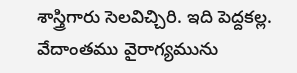శాస్త్రిగారు సెలవిచ్చిరి. ఇది పెద్దకల్ల. వేదాంతము వైరాగ్యమును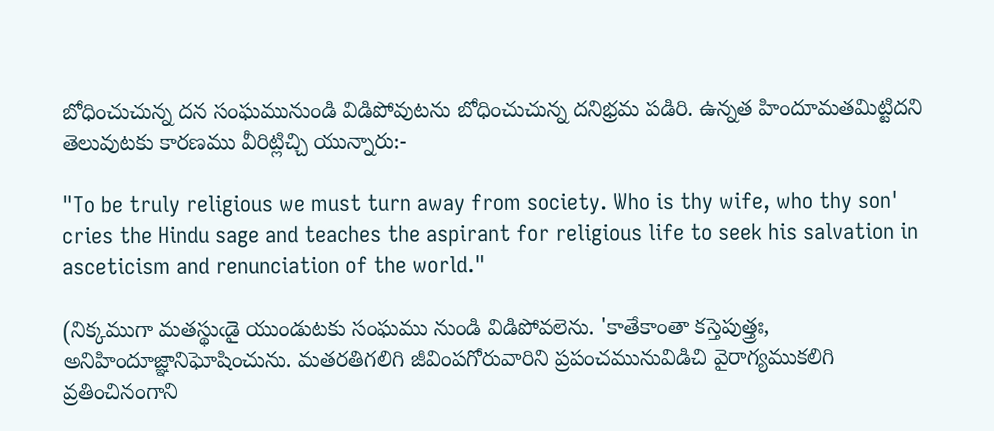బోధించుచున్న దన సంఘమునుండి విడిపోవుటను బోధించుచున్న దనిభ్రమ పడిరి. ఉన్నత హిందూమతమిట్టిదని తెలువుటకు కారణము వీరిట్లిచ్చి యున్నారు:-

"To be truly religious we must turn away from society. Who is thy wife, who thy son' cries the Hindu sage and teaches the aspirant for religious life to seek his salvation in asceticism and renunciation of the world."

(నిక్కముగా మతస్థుఁడై యుండుటకు సంఘము నుండి విడిపోవలెను. 'కాతేకాంతా కస్తెపుత్త్రః, అనిహిందూజ్ఞానిఘోషించును. మతరతిగలిగి జీవింపగోరువారిని ప్రపంచమునువిడిచి వైరాగ్యముకలిగి వ్రతించినంగాని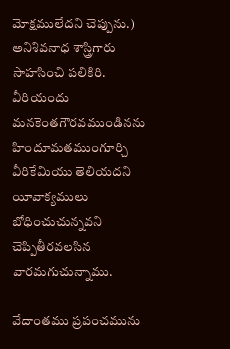మోక్షములేదని చెప్పును.) అనిశివనాధ శాస్త్రిగారు సాహసించి పలికిరి. వీరియందు మనకెంతగౌరవముండినను హిందూమతముంగూర్చి వీరికేమియు తెలియదని యీవాక్యములు బోధించుచున్నవని చెప్పితీరవలసిన వారమగుచున్నాము.

వేదాంతము ప్రపంచమును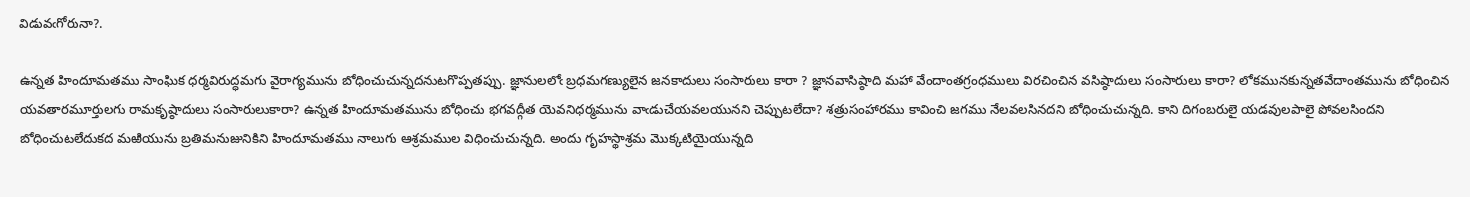విడువఁగోరునా?.

ఉన్నత హిందూమతము సాంఘిక ధర్మవిరుద్ధమగు వైరాగ్యమును బోధించుచున్నదనుటగొప్పతప్పు. జ్ఞానులలోఁ బ్రధమగణ్యులైన జనకాదులు సంసారులు కారా ? జ్ఞానవాసిష్ఠాది మహా వేందాంతగ్రంధములు విరచించిన వసిష్ఠాదులు సంసారులు కారా? లోకమునకున్నతవేదాంతమును బోధించిన యవతారమూర్తులగు రామకృష్ఠాదులు సంసారులుకారా? ఉన్నత హిందూమతమును బోధించు భగవద్గీత యెవనిధర్మమును వాఁడుచేయవలయునని చెప్పుటలేదా? శత్రుసంహారము కావించి జగము నేలవలసినదని బోధించుచున్నది. కాని దిగంబరులై యడవులపాలై పోవలసిందని బోధించుటలేదుకద మఱియును బ్రతిమనుజునికిని హిందూమతము నాలుగు ఆశ్రమముల విధించుచున్నది. అందు గృహస్థాశ్రమ మొక్కటియైయున్నది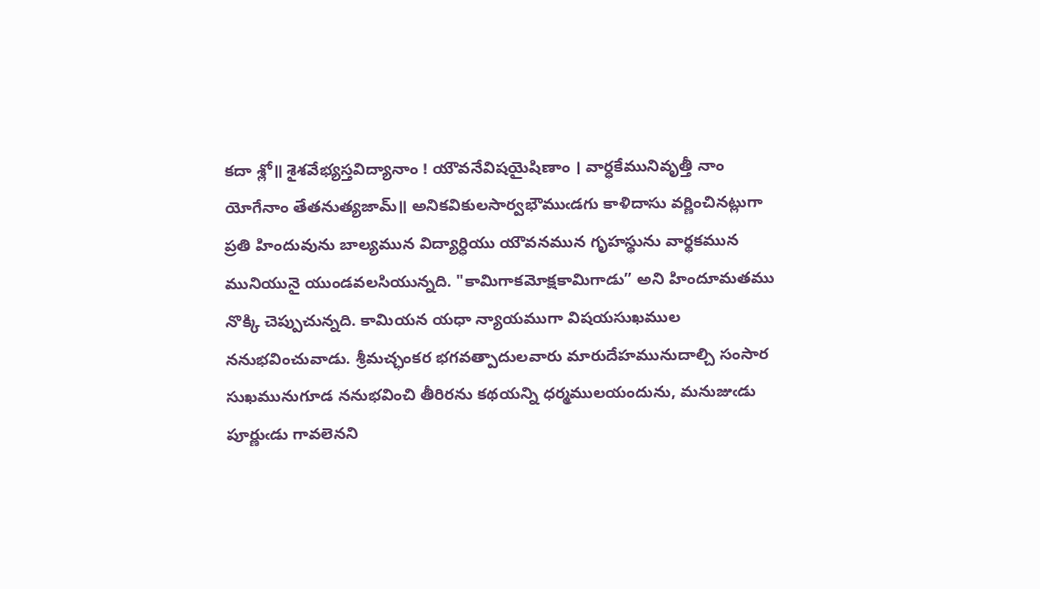కదా శ్లో॥ శైశవేభ్యస్తవిద్యానాం ! యౌవనేవిషయైషిణాం । వార్ధకేమునివృత్తీ నాం యోగేనాం తేతనుత్యజామ్॥ అనికవికులసార్వభౌముఁడగు కాళిదాసు వర్ణించినట్లుగా ప్రతి హిందువును బాల్యమున విద్యార్ధియు యౌవనమున గృహస్థును వార్థకమున మునియునై యుండవలసియున్నది. "కామిగాకమోక్షకామిగాడు” అని హిందూమతము నొక్కి చెప్పుచున్నది. కామియన యధా న్యాయముగా విషయసుఖముల ననుభవించువాడు. శ్రీమచ్ఛంకర భగవత్పాదులవారు మారుదేహమునుదాల్చి సంసార సుఖమునుగూడ ననుభవించి తీరిరను కథయన్ని ధర్మములయందును, మనుజుఁడు పూర్ణుఁడు గావలెనని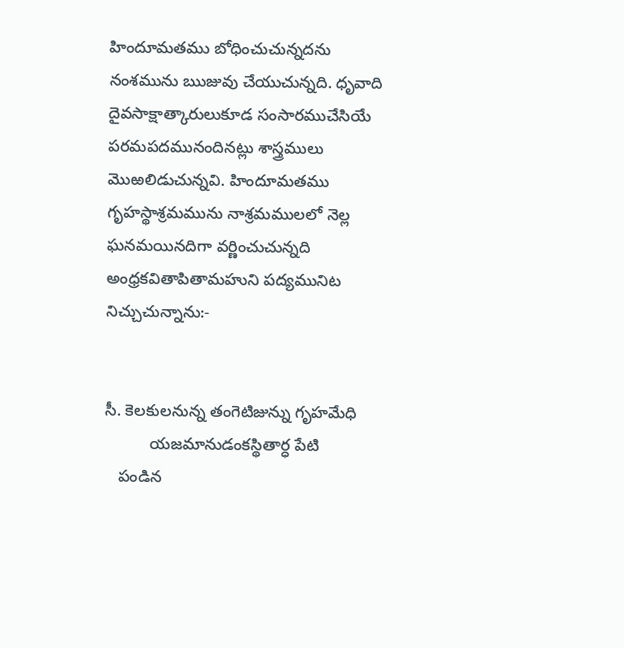హిందూమతము బోధించుచున్నదను నంశమును ఋజువు చేయుచున్నది. ధృవాది దైవసాక్షాత్కారులుకూడ సంసారముచేసియే పరమపదమునందినట్లు శాస్త్రములు మొఱలిడుచున్నవి. హిందూమతము గృహస్థాశ్రమమును నాశ్రమములలో నెల్ల ఘనమయినదిగా వర్ణించుచున్నది అంధ్రకవితాపితామహుని పద్యమునిట నిచ్చుచున్నాను:-


సీ. కెలకులనున్న తంగెటిజున్ను గృహమేధి
          యజమానుడంకస్థితార్ధ పేటి
   పండిన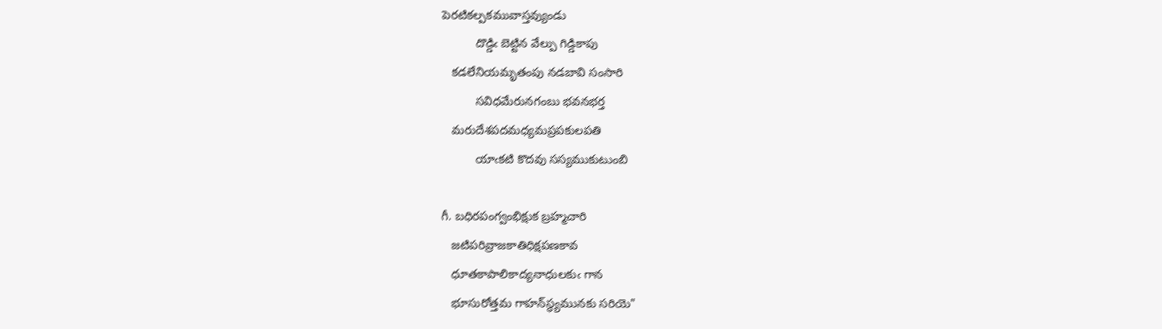పెరటికల్పకమువాస్తవ్యుండు
          దొడ్డిఁ బెట్టిన వేల్పు గిడ్డికాపు
   కడలేనియమృతంపు నడబావి సంసారి
          సవిధమేరునగంబు భవనభర్త
   మరుదేశపదమధ్యమప్రపకులపతి
          యాఁకటి కొదవు సస్యముకుటుంబి

గీ. బధిరపంగ్వంభిక్షుక బ్రహ్మచారి
   జటిపరివ్రాజకాతిధిక్షపణకావ
   ధూతకాపాలికాద్యనాధులకుఁ గాన
   భూసురోత్తమ గాహన్‌స్థ్యమునకు సరియె"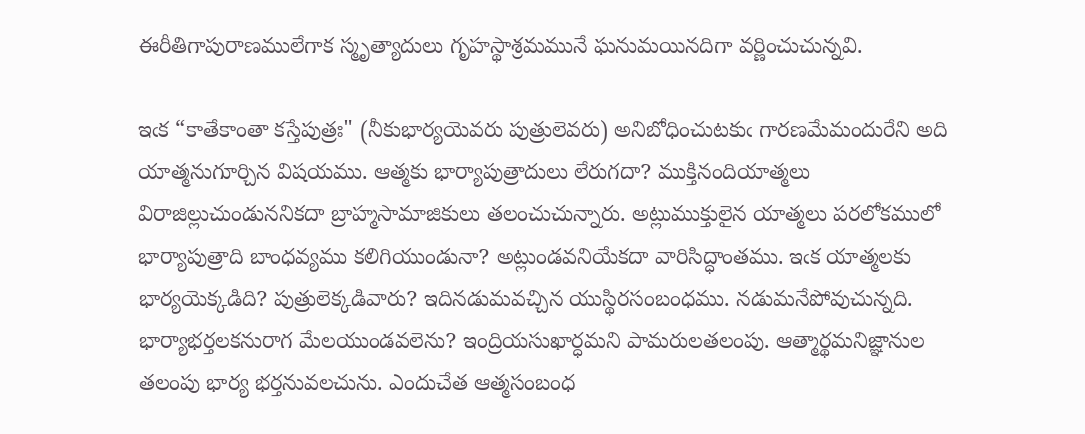ఈరీతిగాపురాణములేగాక స్మృత్యాదులు గృహస్థాశ్రమమునే ఘనుమయినదిగా వర్ణించుచున్నవి.

ఇఁక “కాతేకాంతా కస్తేపుత్రః" (నీకుభార్యయెవరు పుత్రులెవరు) అనిబోధించుటకుఁ గారణమేమందురేని అది యాత్మనుగూర్చిన విషయము. ఆత్మకు భార్యాపుత్రాదులు లేరుగదా? ముక్తినందియాత్మలు విరాజిల్లుచుండుననికదా బ్రాహ్మసామాజికులు తలంచుచున్నారు. అట్లుముక్తులైన యాత్మలు పరలోకములో భార్యాపుత్రాది బాంధవ్యము కలిగియుండునా? అట్లుండవనియేకదా వారిసిద్ధాంతము. ఇఁక యాత్మలకు భార్యయెక్కడిది? పుత్రులెక్కడివారు? ఇదినడుమవచ్చిన యుస్థిరసంబంధము. నడుమనేపోవుచున్నది. భార్యాభర్తలకనురాగ మేలయుండవలెను? ఇంద్రియసుఖార్ధమని పామరులతలంపు. ఆత్మార్థమనిజ్ఞానుల తలంపు భార్య భర్తనువలచును. ఎందుచేత ఆత్మసంబంధ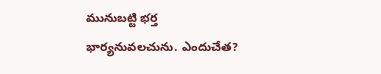మునుబట్టి భర్త భార్యనువలచును. ఎందుచేత?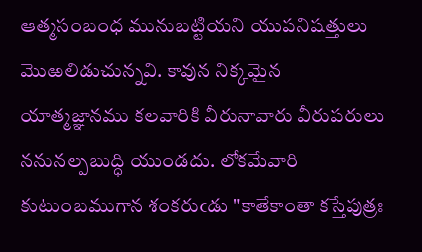ఆత్మసంబంధ మునుబట్టియని యుపనిషత్తులు మొఱలిడుచున్నవి. కావున నిక్కమైన యాత్మజ్ఞానము కలవారికి వీరునావారు వీరుపరులు ననునల్పబుద్ధి యుండదు. లోకమేవారి కుటుంబముగాన శంకరుఁడు "కాతేకాంతా కస్తేపుత్రః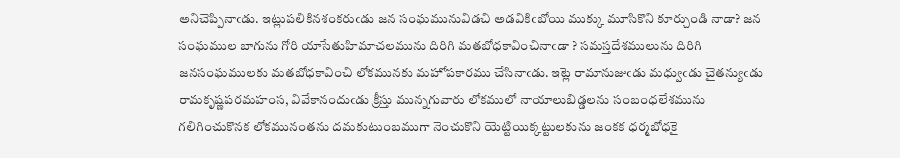అనిచెప్పినాఁడు. ఇట్లుపలికినశంకరుఁడు జన సంఘమునువిడచి అడవికిఁబోయి ముక్కు మూసికొని కూర్చుండి నాడా? జన సంఘముల బాగును గోరి యాసేతుహిమాచలమును దిరిగి మతబోధకావించినాఁడా ? సమస్తదేశములును దిరిగి జనసంఘములకు మతబోధకావించి లోకమునకు మహోపకారము చేసినాఁడు. ఇట్లె రామానుజుఁడు మధ్వుఁడు చైతన్యుఁడు రామకృష్ణపరమహంస, వివేకానందుఁడు క్రీస్తు మున్నగువారు లోకములో నాయాలుబిడ్డలను సంబంధలేశమును గలిగించుకొనక లోకమునంతను దమకుటుంబముగా నెంచుకొని యెట్టియిక్కట్టులకును జంకక ధర్మబోధకై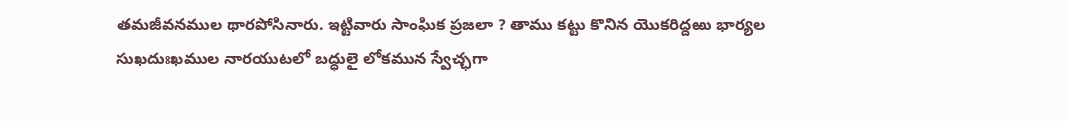తమజీవనముల థారపోసినారు. ఇట్టివారు సాంఘిక ప్రజలా ? తాము కట్టు కొనిన యొకరిద్దఱు భార్యల సుఖదుఃఖముల నారయుటలో బద్ధులై లోకమున స్వేచ్ఛగా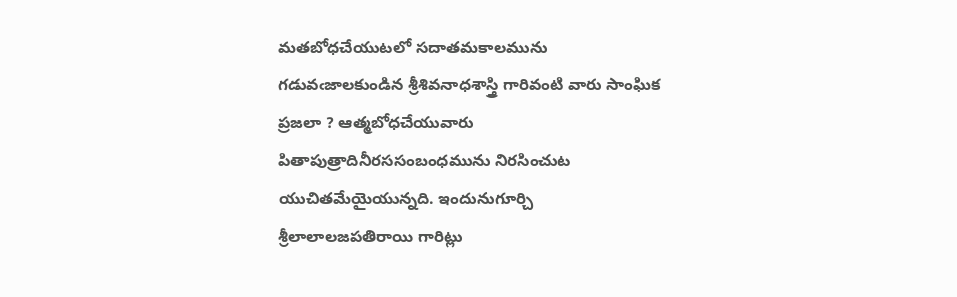మతబోధచేయుటలో సదాతమకాలమును గడువఁజాలకుండిన శ్రీశివనాధశాస్త్రి గారివంటి వారు సాంఘిక ప్రజలా ? ఆత్మబోధచేయువారు పితాపుత్రాదినీరససంబంధమును నిరసించుట యుచితమేయైయున్నది. ఇందునుగూర్చి శ్రీలాలాలజపతిరాయి గారిట్లు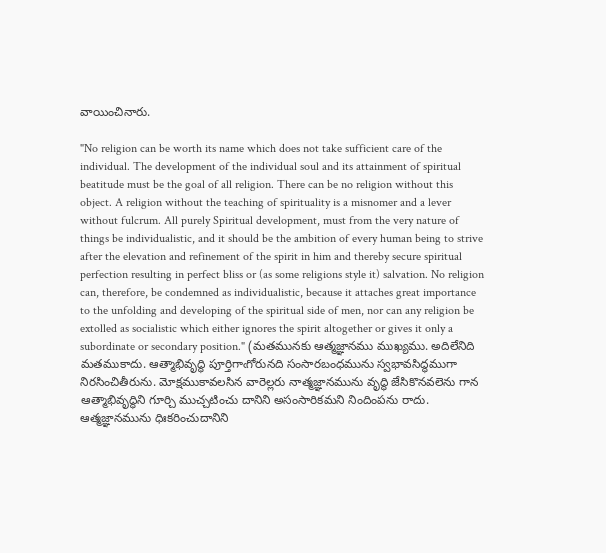వాయించినారు.

"No religion can be worth its name which does not take sufficient care of the individual. The development of the individual soul and its attainment of spiritual beatitude must be the goal of all religion. There can be no religion without this object. A religion without the teaching of spirituality is a misnomer and a lever without fulcrum. All purely Spiritual development, must from the very nature of things be individualistic, and it should be the ambition of every human being to strive after the elevation and refinement of the spirit in him and thereby secure spiritual perfection resulting in perfect bliss or (as some religions style it) salvation. No religion can, therefore, be condemned as individualistic, because it attaches great importance to the unfolding and developing of the spiritual side of men, nor can any religion be extolled as socialistic which either ignores the spirit altogether or gives it only a subordinate or secondary position." (మతమునకు ఆత్మజ్ఞానము ముఖ్యము. అదిలేనిది మతముకాదు. ఆత్మాభివృద్ధి పూర్తిగాఁగోరునది సంసారబంధమును స్వభావసిద్ధముగా నిరసించితీరును. మోక్షముకావలసిన వారెల్లరు నాత్మజ్ఞానమును వృద్థి జేసికొనవలెను గాన ఆత్మాభివృద్ధిని గూర్చి ముచ్చటించు దానిని అసంసారికమని నిందింపను రాదు. ఆత్మజ్ఞానమును ధిఃకరించుదానిని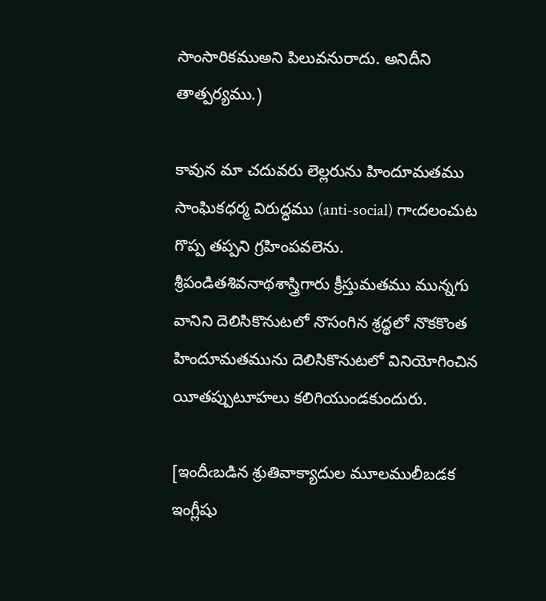సాంసారికముఅని పిలువనురాదు. అనిదీని తాత్పర్యము.)

కావున మా చదువరు లెల్లరును హిందూమతము సాంఘికధర్మ విరుద్ధము (anti-social) గాఁదలంచుట గొప్ప తప్పని గ్రహింపవలెను. శ్రీపండితశివనాథశాస్త్రిగారు క్రీస్తుమతము మున్నగు వానిని దెలిసికొనుటలో నొసంగిన శ్రద్థలో నొకకొంత హిందూమతమును దెలిసికొనుటలో వినియోగించిన యీతప్పుటూహలు కలిగియుండకుందురు.

[ఇందీఁబడిన శ్రుతివాక్యాదుల మూలములీబడక ఇంగ్లీషు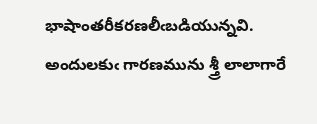భాషాంతరీకరణలీఁబడియున్నవి. అందులకుఁ గారణమును శ్త్రీ లాలాగారే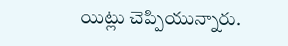యిట్లు చెప్పియున్నారు.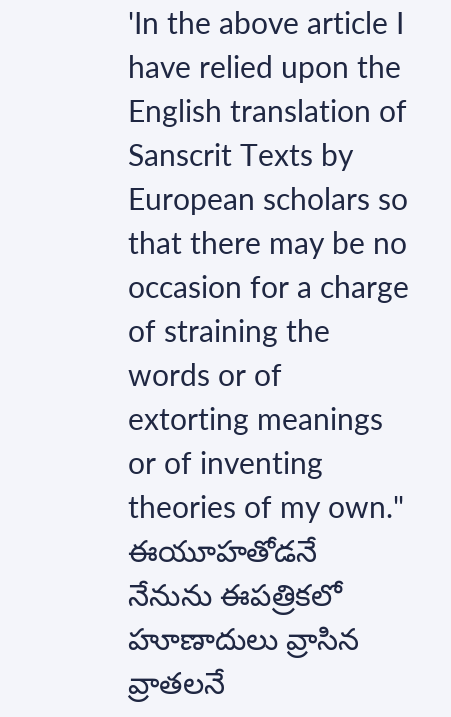'In the above article I have relied upon the English translation of Sanscrit Texts by European scholars so that there may be no occasion for a charge of straining the words or of extorting meanings or of inventing theories of my own." ఈయూహతోడనే నేనును ఈపత్రికలో హూణాదులు వ్రాసిన వ్రాతలనే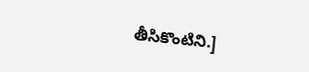తీసికొంటిని.]